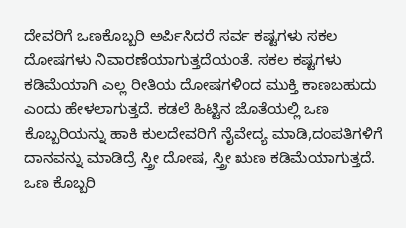ದೇವರಿಗೆ ಒಣಕೊಬ್ಬರಿ ಅರ್ಪಿಸಿದರೆ ಸರ್ವ ಕಷ್ಟಗಳು ಸಕಲ ದೋಷಗಳು ನಿವಾರಣೆಯಾಗುತ್ತದೆಯಂತೆ. ಸಕಲ ಕಷ್ಟಗಳು ಕಡಿಮೆಯಾಗಿ ಎಲ್ಲ ರೀತಿಯ ದೋಷಗಳಿಂದ ಮುಕ್ತಿ ಕಾಣಬಹುದು ಎಂದು ಹೇಳಲಾಗುತ್ತದೆ. ಕಡಲೆ ಹಿಟ್ಟಿನ ಜೊತೆಯಲ್ಲಿ ಒಣ ಕೊಬ್ಬರಿಯನ್ನು ಹಾಕಿ ಕುಲದೇವರಿಗೆ ನೈವೇದ್ಯ ಮಾಡಿ,ದಂಪತಿಗಳಿಗೆ ದಾನವನ್ನು ಮಾಡಿದ್ರೆ ಸ್ತ್ರೀ ದೋಷ, ಸ್ತ್ರೀ ಋಣ ಕಡಿಮೆಯಾಗುತ್ತದೆ. ಒಣ ಕೊಬ್ಬರಿ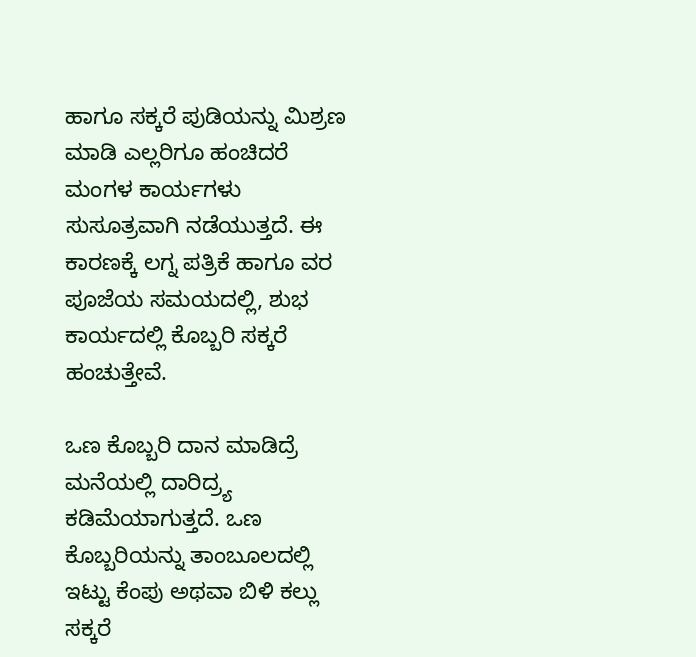ಹಾಗೂ ಸಕ್ಕರೆ ಪುಡಿಯನ್ನು ಮಿಶ್ರಣ ಮಾಡಿ ಎಲ್ಲರಿಗೂ ಹಂಚಿದರೆ ಮಂಗಳ ಕಾರ್ಯಗಳು ಸುಸೂತ್ರವಾಗಿ ನಡೆಯುತ್ತದೆ. ಈ ಕಾರಣಕ್ಕೆ ಲಗ್ನ ಪತ್ರಿಕೆ ಹಾಗೂ ವರ ಪೂಜೆಯ ಸಮಯದಲ್ಲಿ, ಶುಭ ಕಾರ್ಯದಲ್ಲಿ ಕೊಬ್ಬರಿ ಸಕ್ಕರೆ ಹಂಚುತ್ತೇವೆ.

ಒಣ ಕೊಬ್ಬರಿ ದಾನ ಮಾಡಿದ್ರೆ ಮನೆಯಲ್ಲಿ ದಾರಿದ್ರ್ಯ ಕಡಿಮೆಯಾಗುತ್ತದೆ. ಒಣ ಕೊಬ್ಬರಿಯನ್ನು ತಾಂಬೂಲದಲ್ಲಿ ಇಟ್ಟು ಕೆಂಪು ಅಥವಾ ಬಿಳಿ ಕಲ್ಲು ಸಕ್ಕರೆ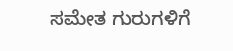ಸಮೇತ ಗುರುಗಳಿಗೆ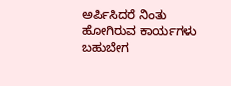ಅರ್ಪಿಸಿದರೆ ನಿಂತು ಹೋಗಿರುವ ಕಾರ್ಯಗಳು ಬಹುಬೇಗ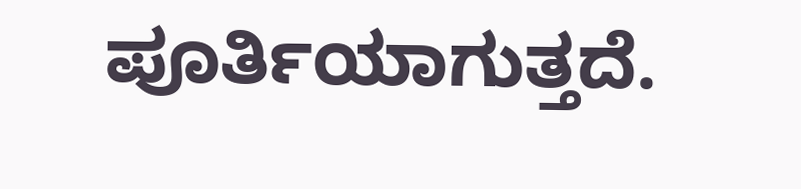ಪೂರ್ತಿಯಾಗುತ್ತದೆ.